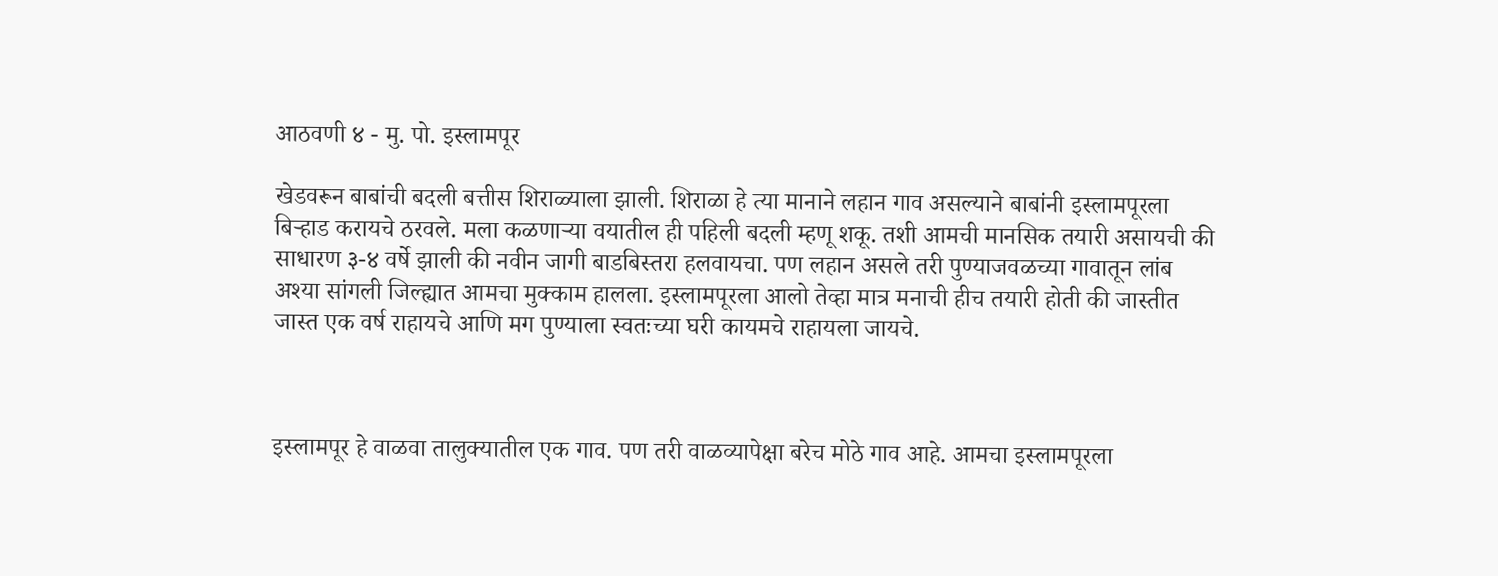आठवणी ४ - मु. पो. इस्लामपूर

खेडवरून बाबांची बदली बत्तीस शिराळ्याला झाली. शिराळा हे त्या मानाने लहान गाव असल्याने बाबांनी इस्लामपूरला बिऱ्हाड करायचे ठरवले. मला कळणाऱ्या वयातील ही पहिली बदली म्हणू शकू. तशी आमची मानसिक तयारी असायची की साधारण ३-४ वर्षे झाली की नवीन जागी बाडबिस्तरा हलवायचा. पण लहान असले तरी पुण्याजवळच्या गावातून लांब अश्या सांगली जिल्ह्यात आमचा मुक्काम हालला. इस्लामपूरला आलो तेव्हा मात्र मनाची हीच तयारी होती की जास्तीत जास्त एक वर्ष राहायचे आणि मग पुण्याला स्वतःच्या घरी कायमचे राहायला जायचे.



इस्लामपूर हे वाळवा तालुक्यातील एक गाव. पण तरी वाळव्यापेक्षा बरेच मोठे गाव आहे. आमचा इस्लामपूरला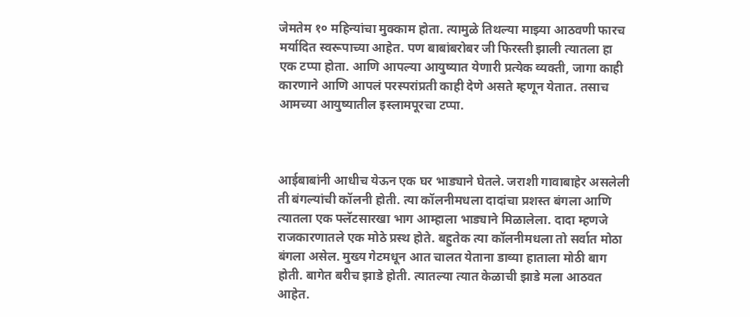जेमतेम १० महिन्यांचा मुक्काम होता. त्यामुळे तिथल्या माझ्या आठवणी फारच मर्यादित स्वरूपाच्या आहेत. पण बाबांबरोबर जी फिरस्ती झाली त्यातला हा एक टप्पा होता. आणि आपल्या आयुष्यात येणारी प्रत्येक व्यक्ती, जागा काही कारणाने आणि आपलं परस्परांप्रती काही देणे असते म्हणून येतात. तसाच आमच्या आयुष्यातील इस्लामपूरचा टप्पा.



आईबाबांनी आधीच येऊन एक घर भाड्याने घेतले. जराशी गावाबाहेर असलेली ती बंगल्यांची कॉलनी होती. त्या कॉलनीमधला दादांचा प्रशस्त बंगला आणि  त्यातला एक फ्लॅटसारखा भाग आम्हाला भाड्याने मिळालेला. दादा म्हणजे राजकारणातले एक मोठे प्रस्थ होते. बहुतेक त्या कॉलनीमधला तो सर्वात मोठा बंगला असेल. मुख्य गेटमधून आत चालत येताना डाव्या हाताला मोठी बाग होती. बागेत बरीच झाडे होती. त्यातल्या त्यात केळाची झाडे मला आठवत आहेत.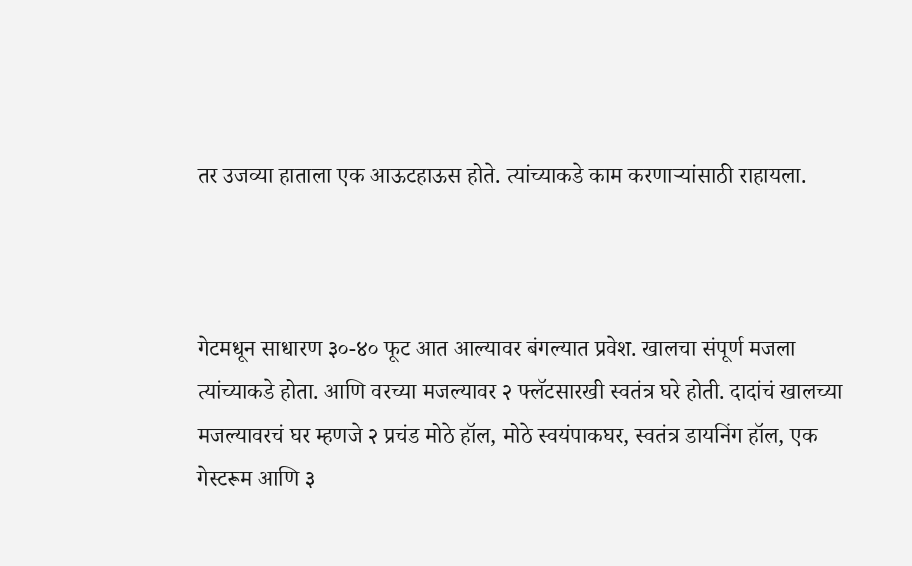तर उजव्या हाताला एक आऊटहाऊस होते. त्यांच्याकडे काम करणाऱ्यांसाठी राहायला.



गेटमधून साधारण ३०-४० फूट आत आल्यावर बंगल्यात प्रवेश. खालचा संपूर्ण मजला त्यांच्याकडे होता. आणि वरच्या मजल्यावर २ फ्लॅटसारखी स्वतंत्र घरे होती. दादांचं खालच्या मजल्यावरचं घर म्हणजे २ प्रचंड मोठे हॉल, मोठे स्वयंपाकघर, स्वतंत्र डायनिंग हॉल, एक गेस्टरूम आणि ३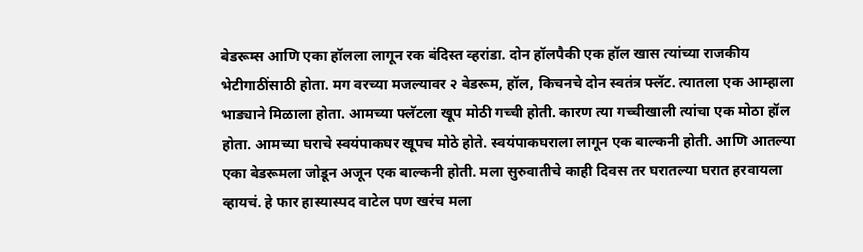बेडरूम्स आणि एका हॉलला लागून रक बंदिस्त व्हरांडा. दोन हॉलपैकी एक हॉल खास त्यांच्या राजकीय भेटीगाठींसाठी होता. मग वरच्या मजल्यावर २ बेडरूम, हॉल, किचनचे दोन स्वतंत्र फ्लॅट. त्यातला एक आम्हाला भाड्याने मिळाला होता. आमच्या फ्लॅटला खूप मोठी गच्ची होती. कारण त्या गच्चीखाली त्यांचा एक मोठा हॉल होता. आमच्या घराचे स्वयंपाकघर खूपच मोठे होते. स्वयंपाकघराला लागून एक बाल्कनी होती. आणि आतल्या एका बेडरूमला जोडून अजून एक बाल्कनी होती. मला सुरुवातीचे काही दिवस तर घरातल्या घरात हरवायला व्हायचं. हे फार हास्यास्पद वाटेल पण खरंच मला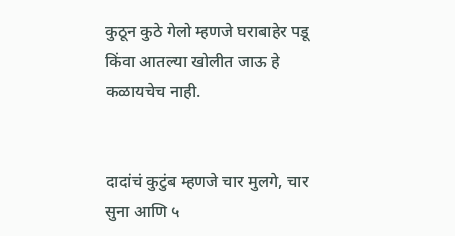कुठून कुठे गेलो म्हणजे घराबाहेर पडू किंवा आतल्या खोलीत जाऊ हे कळायचेच नाही.


दादांचं कुटुंब म्हणजे चार मुलगे, चार सुना आणि ५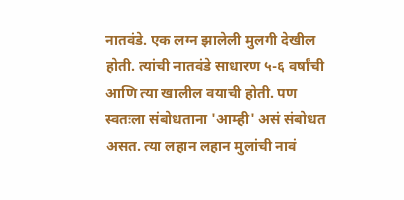नातवंडे. एक लग्न झालेली मुलगी देखील होती. त्यांची नातवंडे साधारण ५-६ वर्षांची आणि त्या खालील वयाची होती. पण स्वतःला संबोधताना 'आम्ही' असं संबोधत असत. त्या लहान लहान मुलांची नावं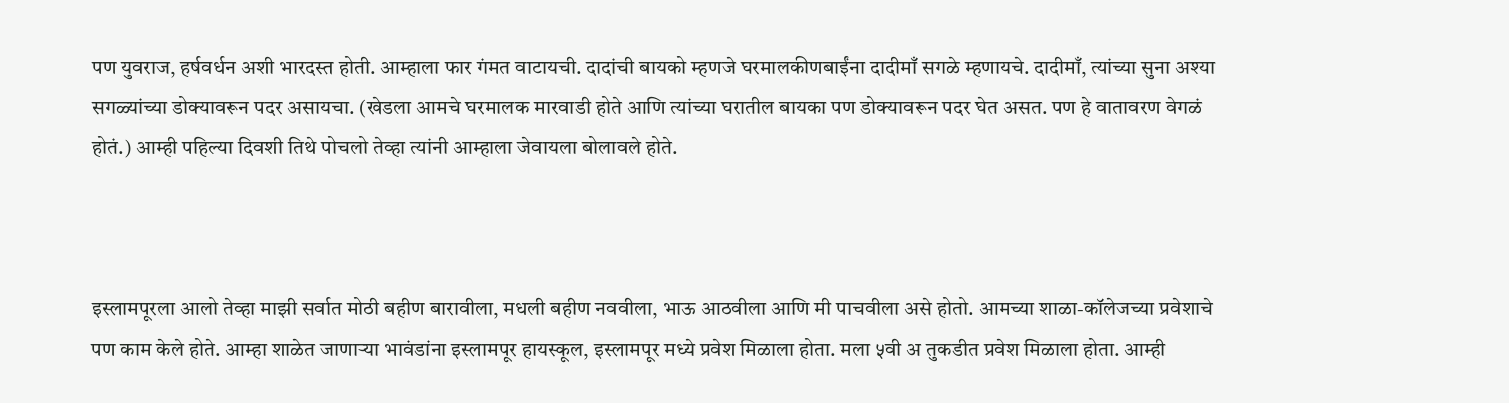पण युवराज, हर्षवर्धन अशी भारदस्त होती. आम्हाला फार गंमत वाटायची. दादांची बायको म्हणजे घरमालकीणबाईंना दादीमाँ सगळे म्हणायचे. दादीमाँ, त्यांच्या सुना अश्या सगळ्यांच्या डोक्यावरून पदर असायचा. (खेडला आमचे घरमालक मारवाडी होते आणि त्यांच्या घरातील बायका पण डोक्यावरून पदर घेत असत. पण हे वातावरण वेगळं होतं.) आम्ही पहिल्या दिवशी तिथे पोचलो तेव्हा त्यांनी आम्हाला जेवायला बोलावले होते.



इस्लामपूरला आलो तेव्हा माझी सर्वात मोठी बहीण बारावीला, मधली बहीण नववीला, भाऊ आठवीला आणि मी पाचवीला असे होतो. आमच्या शाळा-कॉलेजच्या प्रवेशाचे पण काम केले होते. आम्हा शाळेत जाणाऱ्या भावंडांना इस्लामपूर हायस्कूल, इस्लामपूर मध्ये प्रवेश मिळाला होता. मला ५वी अ तुकडीत प्रवेश मिळाला होता. आम्ही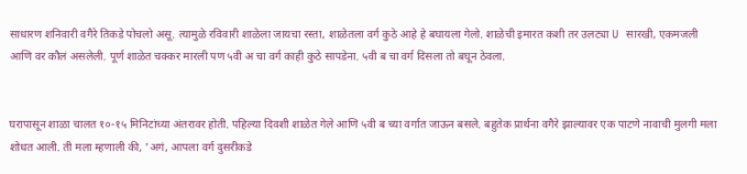साधारण शनिवारी वगैरे तिकडे पोचलो असू. त्यामुळे रविवारी शाळेला जायचा रस्ता, शाळेतला वर्ग कुठे आहे हे बघायला गेलो. शाळेची इमारत कशी तर उलट्या U सारखी, एकमजली आणि वर कौलं असलेली. पूर्ण शाळेत चक्कर मारली पण ५वी अ चा वर्ग काही कुठे सापडेना. ५वी ब चा वर्ग दिसला तो बघून ठेवला.


घरापासून शाळा चालत १०-१५ मिनिटांच्या अंतरावर होती. पहिल्या दिवशी शाळेत गेले आणि ५वी ब च्या वर्गात जाऊन बसले. बहुतेक प्रार्थना वगैरे झाल्यावर एक पाटणे नावाची मुलगी मला शोधत आली. ती मला म्हणाली की, 'अगं, आपला वर्ग दुसरीकडे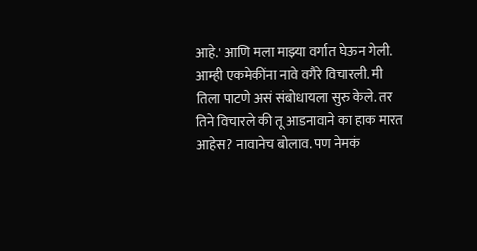आहे.' आणि मला माझ्या वर्गात घेऊन गेली. आम्ही एकमेकींना नावे वगैरे विचारली. मी तिला पाटणे असं संबोधायला सुरु केले. तर तिने विचारले की तू आडनावाने का हाक मारत आहेस? नावानेच बोलाव. पण नेमकं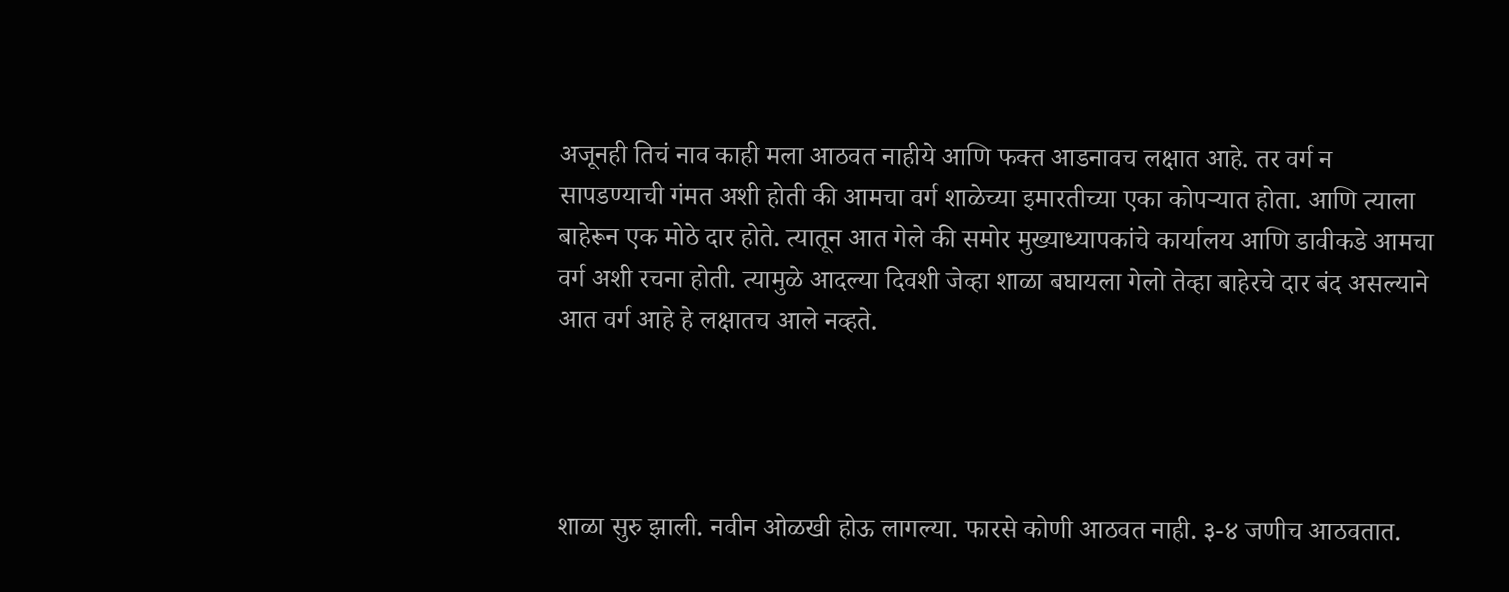अजूनही तिचं नाव काही मला आठवत नाहीये आणि फक्त आडनावच लक्षात आहे. तर वर्ग न सापडण्याची गंमत अशी होती की आमचा वर्ग शाळेच्या इमारतीच्या एका कोपऱ्यात होता. आणि त्याला बाहेरून एक मोठे दार होते. त्यातून आत गेले की समोर मुख्याध्यापकांचे कार्यालय आणि डावीकडे आमचा वर्ग अशी रचना होती. त्यामुळे आदल्या दिवशी जेव्हा शाळा बघायला गेलो तेव्हा बाहेरचे दार बंद असल्याने आत वर्ग आहे हे लक्षातच आले नव्हते.




शाळा सुरु झाली. नवीन ओळखी होऊ लागल्या. फारसे कोणी आठवत नाही. ३-४ जणीच आठवतात.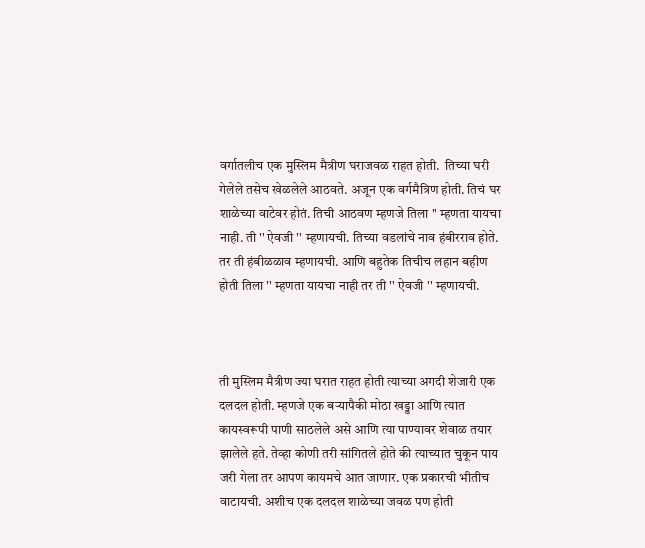वर्गातलीच एक मुस्लिम मैत्रीण घराजवळ राहत होती.  तिच्या घरी गेलेले तसेच खेळलेले आठवते. अजून एक वर्गमैत्रिण होती. तिचं घर शाळेच्या वाटेवर होतं. तिची आठवण म्हणजे तिला '' म्हणता यायचा नाही. ती '' ऐवजी '' म्हणायची. तिच्या वडलांचे नाव हंबीरराव होते. तर ती हंबीळळाव म्हणायची. आणि बहुतेक तिचीच लहान बहीण होती तिला '' म्हणता यायचा नाही तर ती '' ऐवजी '' म्हणायची.



ती मुस्लिम मैत्रीण ज्या घरात राहत होती त्याच्या अगदी शेजारी एक दलदल होती. म्हणजे एक बऱ्यापैकी मोठा खड्डा आणि त्यात कायस्वरूपी पाणी साठलेले असे आणि त्या पाण्यावर शेवाळ तयार झालेले हते. तेव्हा कोणी तरी सांगितले होते की त्याच्यात चुकून पाय जरी गेला तर आपण कायमचे आत जाणार. एक प्रकारची भीतीच वाटायची. अशीच एक दलदल शाळेच्या जवळ पण होती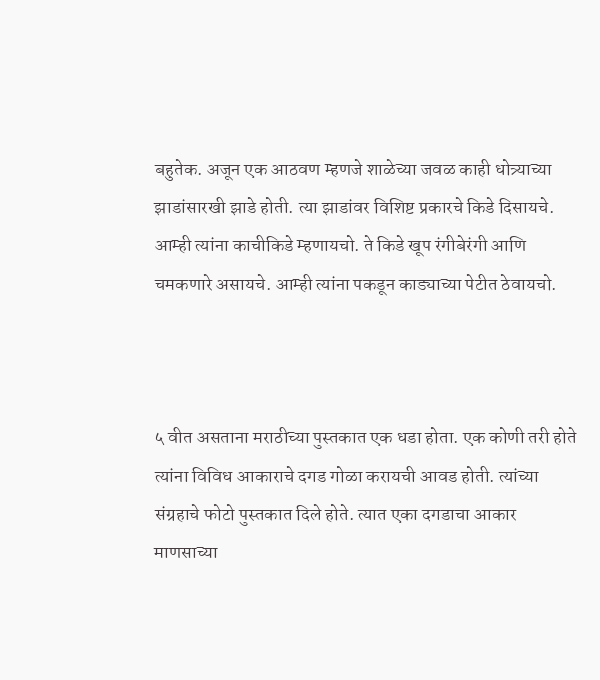बहुतेक. अजून एक आठवण म्हणजे शाळेच्या जवळ काही धोत्र्याच्या झाडांसारखी झाडे होती. त्या झाडांवर विशिष्ट प्रकारचे किडे दिसायचे. आम्ही त्यांना काचीकिडे म्हणायचो. ते किडे खूप रंगीबेरंगी आणि चमकणारे असायचे. आम्ही त्यांना पकडून काड्याच्या पेटीत ठेवायचो.



५ वीत असताना मराठीच्या पुस्तकात एक धडा होता. एक कोणी तरी होते त्यांना विविध आकाराचे दगड गोळा करायची आवड होती. त्यांच्या संग्रहाचे फोटो पुस्तकात दिले होते. त्यात एका दगडाचा आकार माणसाच्या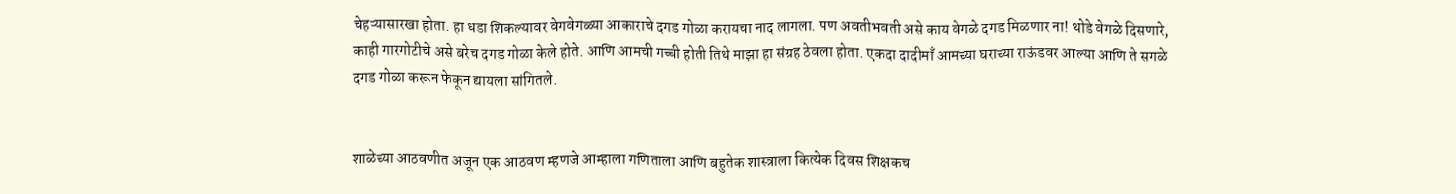चेहऱ्यासारखा होता. हा धडा शिकल्यावर वेगवेगळ्या आकाराचे दगड गोळा करायचा नाद लागला. पण अवतीभवती असे काय वेगळे दगड मिळणार ना! थोडे वेगळे दिसणारे, काही गारगोटीचे असे बरेच दगड गोळा केले होते. आणि आमची गच्ची होती तिथे माझा हा संग्रह ठेवला होता. एकदा दादीमाँ आमच्या घराच्या राऊंडवर आल्या आणि ते सगळे दगड गोळा करून फेकून द्यायला सांगितले.


शाळेच्या आठवणीत अजून एक आठवण म्हणजे आम्हाला गणिताला आणि बहुतेक शास्त्राला कित्येक दिवस शिक्षकच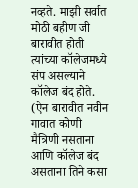नव्हते. माझी सर्वात मोठी बहीण जी बारावीत होती त्यांच्या कॉलेजमध्ये संप असल्याने कॉलेज बंद होते. (ऐन बारावीत नवीन गावात कोणी मैत्रिणी नसताना आणि कॉलेज बंद असताना तिने कसा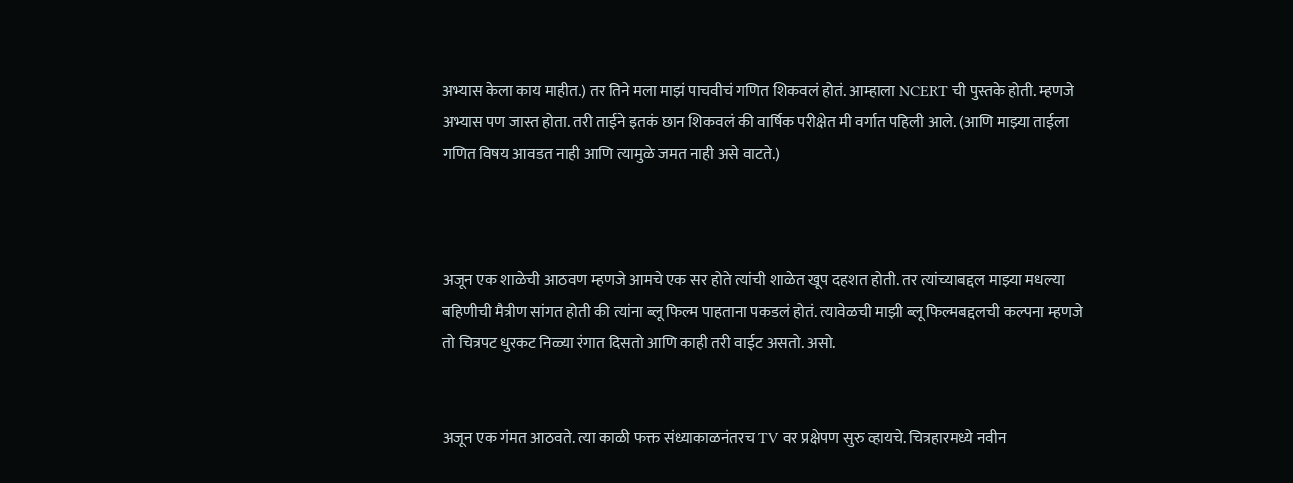अभ्यास केला काय माहीत.) तर तिने मला माझं पाचवीचं गणित शिकवलं होतं. आम्हाला NCERT ची पुस्तके होती. म्हणजे अभ्यास पण जास्त होता. तरी ताईने इतकं छान शिकवलं की वार्षिक परीक्षेत मी वर्गात पहिली आले. (आणि माझ्या ताईला गणित विषय आवडत नाही आणि त्यामुळे जमत नाही असे वाटते.)



अजून एक शाळेची आठवण म्हणजे आमचे एक सर होते त्यांची शाळेत खूप दहशत होती. तर त्यांच्याबद्दल माझ्या मधल्या बहिणीची मैत्रीण सांगत होती की त्यांना ब्लू फिल्म पाहताना पकडलं होतं. त्यावेळची माझी ब्लू फिल्मबद्दलची कल्पना म्हणजे तो चित्रपट धुरकट निळ्या रंगात दिसतो आणि काही तरी वाईट असतो. असो.


अजून एक गंमत आठवते. त्या काळी फक्त संध्याकाळनंतरच TV वर प्रक्षेपण सुरु व्हायचे. चित्रहारमध्ये नवीन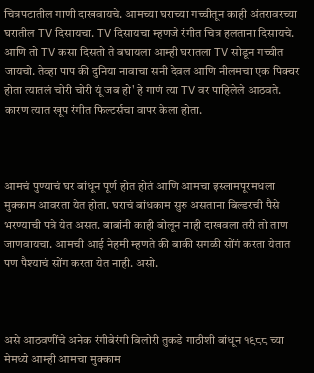चित्रपटातील गाणी दाखवायचे. आमच्या घराच्या गच्चीतून काही अंतरावरच्या घरातील TV दिसायचा. TV दिसायचा म्हणजे रंगीत चित्र हलताना दिसायचे. आणि तो TV कसा दिसतो ते बघायला आम्ही घरातला TV सोडून गच्चीत जायचो. तेव्हा पाप की दुनिया नावाचा सनी देवल आणि नीलमचा एक पिक्चर होता त्यातलं चोरी चोरी यूं जब हो' हे गाणं त्या TV वर पाहिलेले आठवते. कारण त्यात खूप रंगीत फिल्टर्सचा वापर केला होता.



आमचं पुण्याचं घर बांधून पूर्ण होत होतं आणि आमचा इस्लामपूरमधला मुक्काम आवरता येत होता. घराचं बांधकाम सुरु असताना बिल्डरची पैसे भरण्याची पत्रे येत असत. बाबांनी काही बोलून नाही दाखवला तरी तो ताण जाणवायचा. आमची आई नेहमी म्हणते की बाकी सगळी सोंगं करता येतात पण पैश्याचं सोंग करता येत नाही. असो.



असे आठवणींचे अनेक रंगीबेरंगी बिलोरी तुकडे गाठीशी बांधून १९८८ च्या मेमध्ये आम्ही आमचा मुक्काम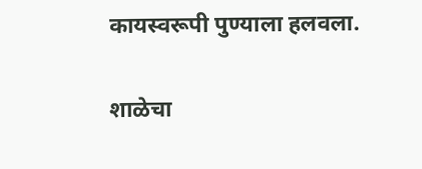कायस्वरूपी पुण्याला हलवला.


शाळेचा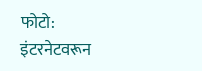फोटो: इंटरनेटवरून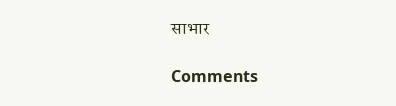साभार

Comments